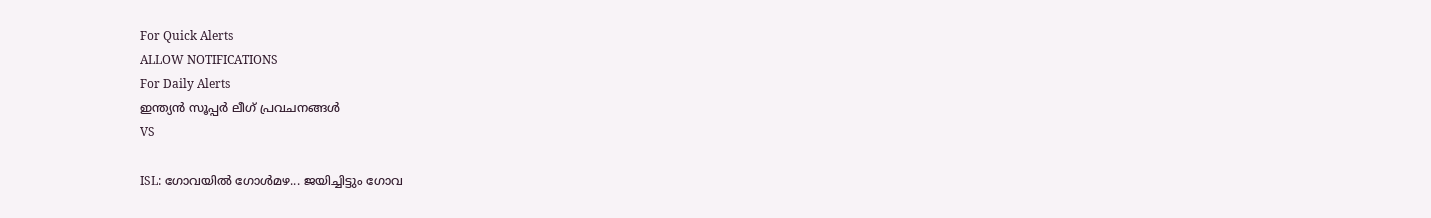For Quick Alerts
ALLOW NOTIFICATIONS
For Daily Alerts
ഇന്ത്യന്‍ സൂപ്പര്‍ ലീഗ്‌ പ്രവചനങ്ങൾ
VS

ISL: ഗോവയില്‍ ഗോള്‍മഴ... ജയിച്ചിട്ടും ഗോവ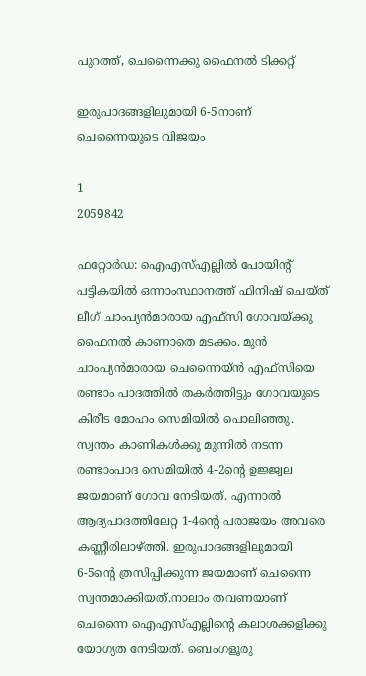പുറത്ത്, ചെന്നൈക്കു ഫൈനല്‍ ടിക്കറ്റ്

ഇരുപാദങ്ങളിലുമായി 6-5നാണ് ചെന്നൈയുടെ വിജയം

1
2059842

ഫറ്റോര്‍ഡ: ഐഎസ്എല്ലില്‍ പോയിന്റ് പട്ടികയില്‍ ഒന്നാംസ്ഥാനത്ത് ഫിനിഷ് ചെയ്ത് ലീഗ് ചാംപ്യന്‍മാരായ എഫ്‌സി ഗോവയ്ക്കു ഫൈനല്‍ കാണാതെ മടക്കം. മുന്‍ ചാംപ്യന്‍മാരായ ചെന്നൈയ്ന്‍ എഫ്‌സിയെ രണ്ടാം പാദത്തില്‍ തകര്‍ത്തിട്ടും ഗോവയുടെ കിരീട മോഹം സെമിയില്‍ പൊലിഞ്ഞു. സ്വന്തം കാണികള്‍ക്കു മുന്നില്‍ നടന്ന രണ്ടാംപാദ സെമിയില്‍ 4-2ന്റെ ഉജ്ജ്വല ജയമാണ് ഗോവ നേടിയത്. എന്നാല്‍ ആദ്യപാദത്തിലേറ്റ 1-4ന്റെ പരാജയം അവരെ കണ്ണീരിലാഴ്ത്തി. ഇരുപാദങ്ങളിലുമായി 6-5ന്റെ ത്രസിപ്പിക്കുന്ന ജയമാണ് ചെന്നൈ സ്വന്തമാക്കിയത്.നാലാം തവണയാണ് ചെന്നൈ ഐഎസ്എല്ലിന്റെ കലാശക്കളിക്കു യോഗ്യത നേടിയത്. ബെംഗളൂരു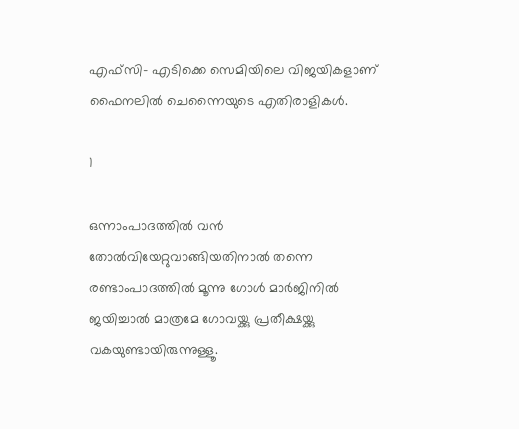എഫ്‌സി- എടിക്കെ സെമിയിലെ വിജയികളാണ് ഫൈനലില്‍ ചെന്നൈയുടെ എതിരാളികള്‍.

1

ഒന്നാംപാദത്തില്‍ വന്‍ തോല്‍വിയേറ്റുവാങ്ങിയതിനാല്‍ തന്നെ രണ്ടാംപാദത്തില്‍ മൂന്നു ഗോള്‍ മാര്‍ജിനില്‍ ജയിച്ചാല്‍ മാത്രമേ ഗോവയ്ക്കു പ്രതീക്ഷയ്ക്കു വകയുണ്ടായിരുന്നുള്ളൂ.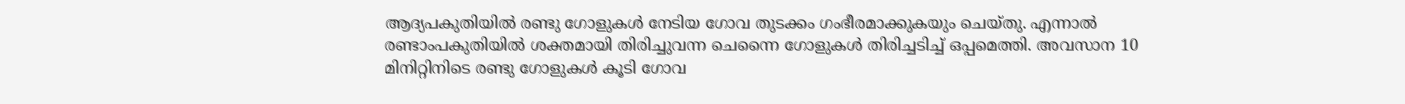ആദ്യപകുതിയില്‍ രണ്ടു ഗോളുകള്‍ നേടിയ ഗോവ തുടക്കം ഗംഭീരമാക്കുകയും ചെയ്തു. എന്നാല്‍ രണ്ടാംപകുതിയില്‍ ശക്തമായി തിരിച്ചുവന്ന ചെന്നൈ ഗോളുകള്‍ തിരിച്ചടിച്ച് ഒപ്പമെത്തി. അവസാന 10 മിനിറ്റിനിടെ രണ്ടു ഗോളുകള്‍ കൂടി ഗോവ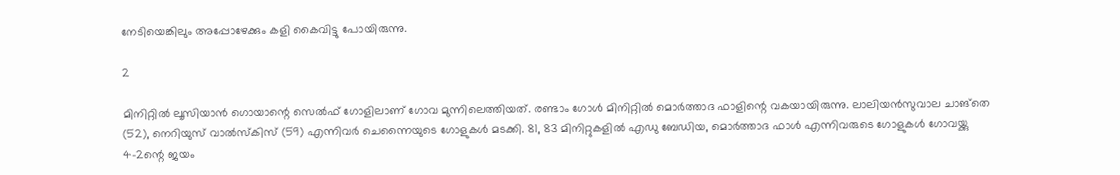നേടിയെങ്കിലും അപ്പോഴേക്കും കളി കൈവിട്ടു പോയിരുന്നു.

2

മിനിറ്റില്‍ ലൂസിയാന്‍ ഗൊയാന്റെ സെല്‍ഫ് ഗോളിലാണ് ഗോവ മുന്നിലെത്തിയത്. രണ്ടാം ഗോള്‍ മിനിറ്റില്‍ മൊര്‍ത്താദ ഫാളിന്റെ വകയായിരുന്നു. ലാലിയന്‍സുവാല ചാങ്‌തെ (52), നെറിയുസ് വാല്‍സ്‌കിസ് (59) എന്നിവര്‍ ചെന്നൈയുടെ ഗോളുകള്‍ മടക്കി. 81, 83 മിനിറ്റുകളില്‍ എഡു ബേഡിയ, മൊര്‍ത്താദ ഫാള്‍ എന്നിവരുടെ ഗോളുകള്‍ ഗോവയ്ക്കു 4-2ന്റെ ജയം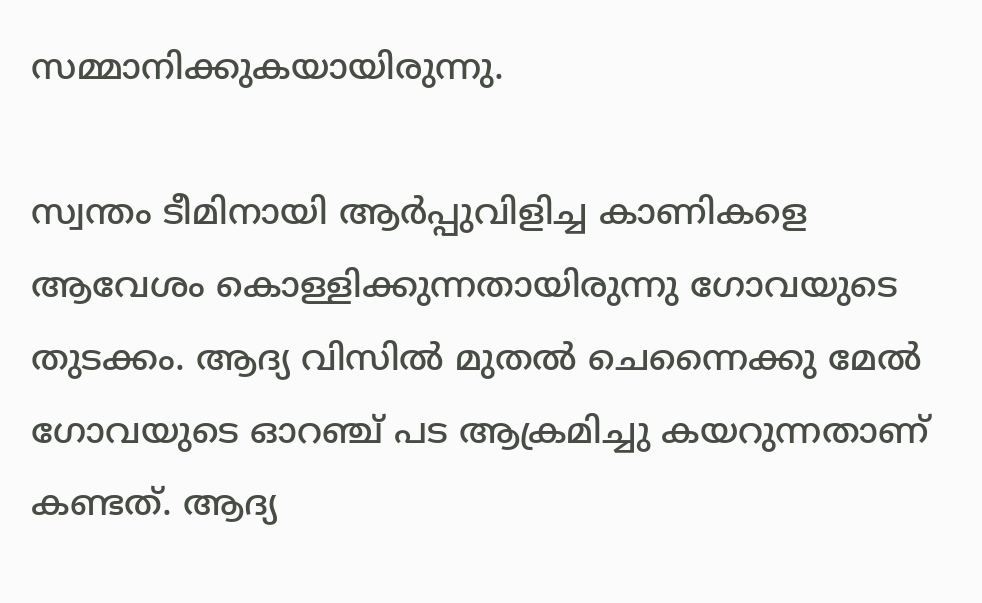സമ്മാനിക്കുകയായിരുന്നു.

സ്വന്തം ടീമിനായി ആര്‍പ്പുവിളിച്ച കാണികളെ ആവേശം കൊള്ളിക്കുന്നതായിരുന്നു ഗോവയുടെ തുടക്കം. ആദ്യ വിസില്‍ മുതല്‍ ചെന്നൈക്കു മേല്‍ ഗോവയുടെ ഓറഞ്ച് പട ആക്രമിച്ചു കയറുന്നതാണ് കണ്ടത്. ആദ്യ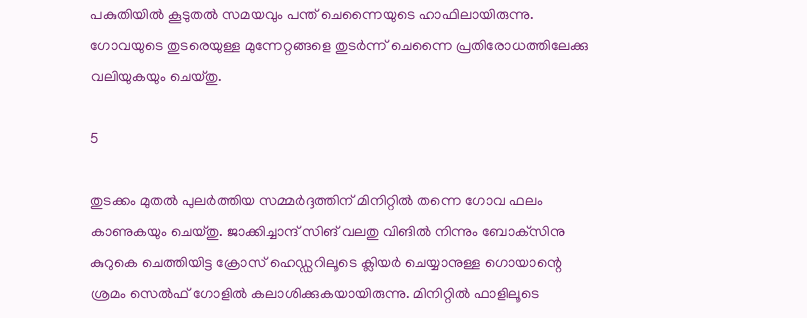പകുതിയില്‍ കൂടുതല്‍ സമയവും പന്ത് ചെന്നൈയുടെ ഹാഫിലായിരുന്നു. ഗോവയുടെ തുടരെയുള്ള മുന്നേറ്റങ്ങളെ തുടര്‍ന്ന് ചെന്നൈ പ്രതിരോധത്തിലേക്കു വലിയുകയും ചെയ്തു.

5

തുടക്കം മുതല്‍ പുലര്‍ത്തിയ സമ്മര്‍ദ്ദത്തിന് മിനിറ്റില്‍ തന്നെ ഗോവ ഫലം കാണുകയും ചെയ്തു. ജാക്കിച്ചാന്ദ് സിങ് വലതു വിങില്‍ നിന്നും ബോക്‌സിനു കുറുകെ ചെത്തിയിട്ട ക്രോസ് ഹെഡ്ഡറിലൂടെ ക്ലിയര്‍ ചെയ്യാനുള്ള ഗൊയാന്റെ ശ്രമം സെല്‍ഫ് ഗോളില്‍ കലാശിക്കുകയായിരുന്നു. മിനിറ്റില്‍ ഫാളിലൂടെ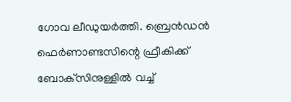ഗോവ ലീഡുയര്‍ത്തി. ബ്രെന്‍ഡന്‍ ഫെര്‍ണാണ്ടസിന്റെ ഫ്രീകിക്ക് ബോക്‌സിനുള്ളില്‍ വച്ച്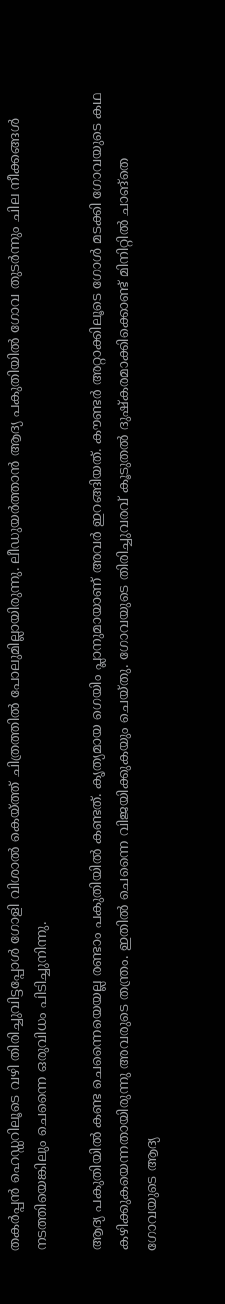തകര്‍പ്പന്‍ ഹെഡ്ഡറിലൂടെ വഴി തിരിച്ചുവിട്ടപ്പോള്‍ ഗോളി വിശാല്‍ കെയ്ത്ത് ചിത്രത്തില്‍ പോലുമില്ലായിരുന്നു. ലീഡുയര്‍ത്താന്‍ ആദ്യ പകുതിയില്‍ ഗോവ തുടര്‍ന്നും ചില നീക്കങ്ങള്‍ നടത്തിയെങ്കിലും ചെന്നൈ ഒരുവിധം പിടിച്ചുനിന്നു.

ആദ്യ പകുതിയില്‍ കണ്ട ചെന്നൈയെയല്ല രണ്ടാം പകുതിയില്‍ കണ്ടത്. കൃത്യമായ ഗെയിം പ്ലാനുമായാണ് അവര്‍ ഇറങ്ങിയത്. കൗണ്ടര്‍ അറ്റാക്കിലൂടെ ഗോള്‍ മടക്കി ഗോവയുടെ കഥ കഴിക്കുകയെന്നതായിരുന്നു അവരുടെ തന്ത്രം. ഇതില്‍ ചെന്നൈ വിജയിക്കുകയും ചെയ്തു. ഗോവയുടെ തിരിച്ചുവരവ് കൂടുതല്‍ ദുഷ്‌കരമാക്കിക്കൊണ്ട് മിനിറ്റില്‍ ചാങ്‌തെ ഗോവയുടെ ആദ്യ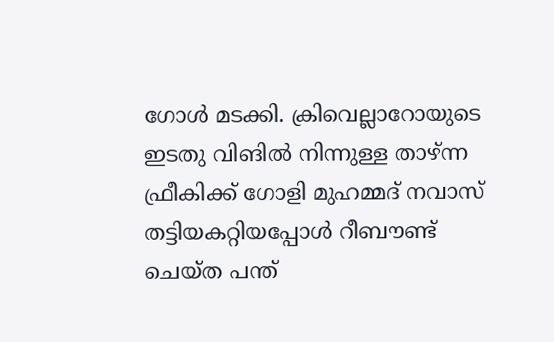ഗോള്‍ മടക്കി. ക്രിവെല്ലാറോയുടെ ഇടതു വിങില്‍ നിന്നുള്ള താഴ്ന്ന ഫ്രീകിക്ക് ഗോളി മുഹമ്മദ് നവാസ് തട്ടിയകറ്റിയപ്പോള്‍ റീബൗണ്ട് ചെയ്ത പന്ത്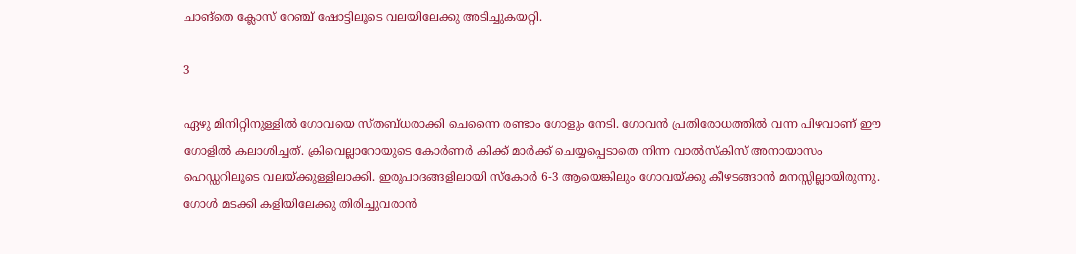ചാങ്‌തെ ക്ലോസ് റേഞ്ച് ഷോട്ടിലൂടെ വലയിലേക്കു അടിച്ചുകയറ്റി.

3

ഏഴു മിനിറ്റിനുള്ളില്‍ ഗോവയെ സ്തബ്ധരാക്കി ചെന്നൈ രണ്ടാം ഗോളും നേടി. ഗോവന്‍ പ്രതിരോധത്തില്‍ വന്ന പിഴവാണ് ഈ ഗോളില്‍ കലാശിച്ചത്. ക്രിവെല്ലാറോയുടെ കോര്‍ണര്‍ കിക്ക് മാര്‍ക്ക് ചെയ്യപ്പെടാതെ നിന്ന വാല്‍സ്‌കിസ് അനായാസം ഹെഡ്ഡറിലൂടെ വലയ്ക്കുള്ളിലാക്കി. ഇരുപാദങ്ങളിലായി സ്‌കോര്‍ 6-3 ആയെങ്കിലും ഗോവയ്ക്കു കീഴടങ്ങാന്‍ മനസ്സില്ലായിരുന്നു. ഗോള്‍ മടക്കി കളിയിലേക്കു തിരിച്ചുവരാന്‍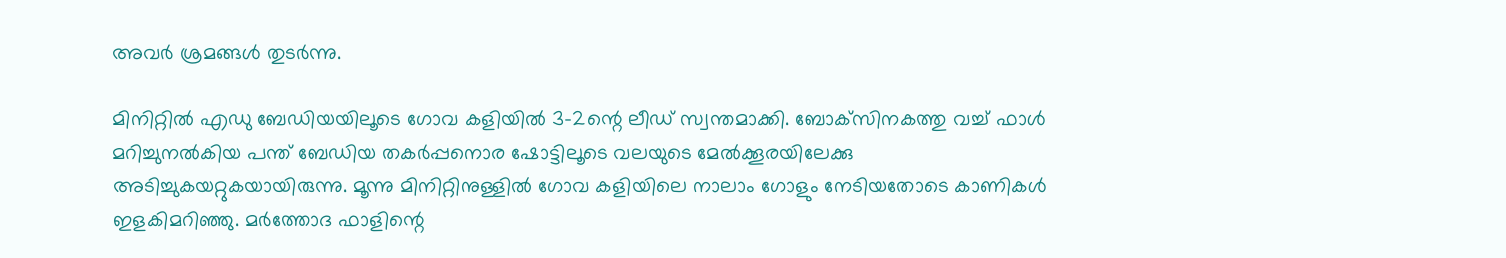അവര്‍ ശ്രമങ്ങള്‍ തുടര്‍ന്നു.

മിനിറ്റില്‍ എഡു ബേഡിയയിലൂടെ ഗോവ കളിയില്‍ 3-2ന്റെ ലീഡ് സ്വന്തമാക്കി. ബോക്‌സിനകത്തു വച്ച് ഫാള്‍ മറിച്ചുനല്‍കിയ പന്ത് ബേഡിയ തകര്‍പ്പനൊര ഷോട്ടിലൂടെ വലയുടെ മേല്‍ക്കൂരയിലേക്കു അടിച്ചുകയറ്റുകയായിരുന്നു. മൂന്നു മിനിറ്റിനുള്ളില്‍ ഗോവ കളിയിലെ നാലാം ഗോളും നേടിയതോടെ കാണികള്‍ ഇളകിമറിഞ്ഞു. മര്‍ത്തോദ ഫാളിന്റെ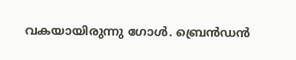വകയായിരുന്നു ഗോള്‍. ബ്രെന്‍ഡന്‍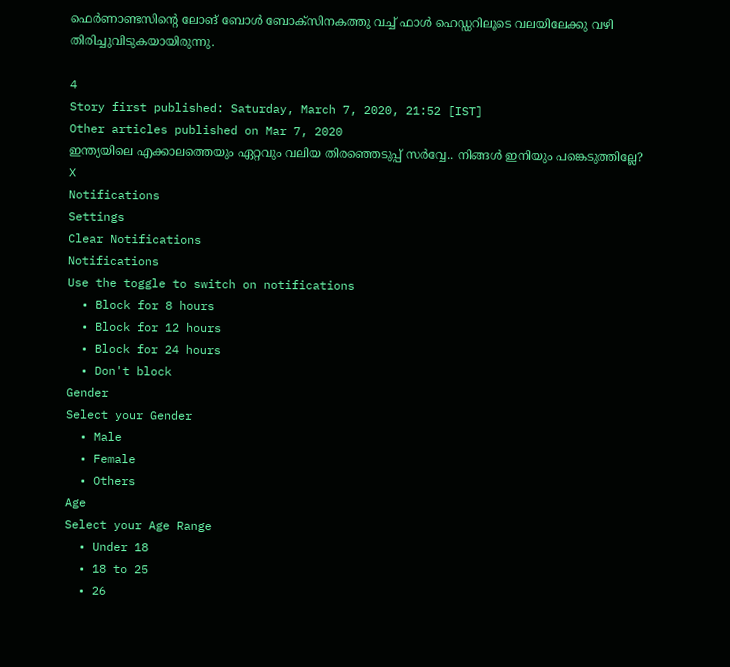ഫെര്‍ണാണ്ടസിന്റെ ലോങ് ബോള്‍ ബോക്‌സിനകത്തു വച്ച് ഫാള്‍ ഹെഡ്ഡറിലൂടെ വലയിലേക്കു വഴി തിരിച്ചുവിടുകയായിരുന്നു.

4
Story first published: Saturday, March 7, 2020, 21:52 [IST]
Other articles published on Mar 7, 2020
ഇന്ത്യയിലെ എക്കാലത്തെയും ഏറ്റവും വലിയ തിരഞ്ഞെടുപ്പ് സർവ്വേ.. നിങ്ങൾ ഇനിയും പങ്കെടുത്തില്ലേ?
X
Notifications
Settings
Clear Notifications
Notifications
Use the toggle to switch on notifications
  • Block for 8 hours
  • Block for 12 hours
  • Block for 24 hours
  • Don't block
Gender
Select your Gender
  • Male
  • Female
  • Others
Age
Select your Age Range
  • Under 18
  • 18 to 25
  • 26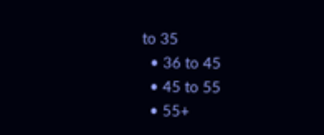to 35
  • 36 to 45
  • 45 to 55
  • 55+